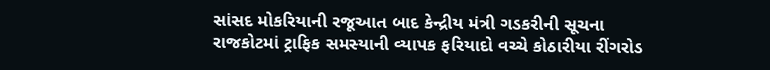સાંસદ મોકરિયાની રજૂઆત બાદ કેન્દ્રીય મંત્રી ગડકરીની સૂચના
રાજકોટમાં ટ્રાફિક સમસ્યાની વ્યાપક ફરિયાદો વચ્ચે કોઠારીયા રીંગરોડ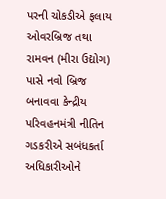પરની ચોકડીએ ફલાય ઓવરબ્રિજ તથા રામવન (મીરા ઉદ્યોગ) પાસે નવો બ્રિજ બનાવવા કેન્દ્રીય પરિવહનમંત્રી નીતિન ગડકરીએ સબંધકર્તા અધિકારીઓને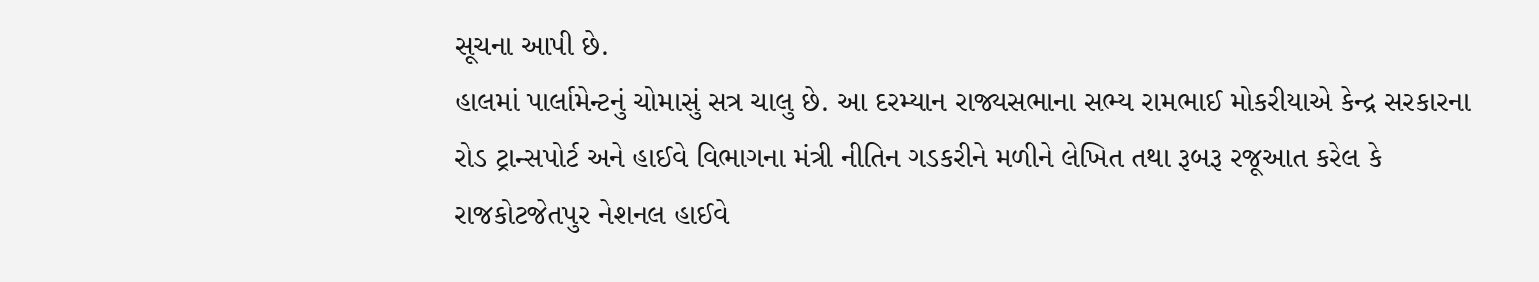સૂચના આપી છે.
હાલમાં પાર્લામેન્ટનું ચોમાસું સત્ર ચાલુ છે. આ દરમ્યાન રાજ્યસભાના સભ્ય રામભાઈ મોકરીયાએ કેન્દ્ર સરકારના રોડ ટ્રાન્સપોર્ટ અને હાઈવે વિભાગના મંત્રી નીતિન ગડકરીને મળીને લેખિત તથા રૂબરૂ રજૂઆત કરેલ કે રાજકોટજેતપુર નેશનલ હાઈવે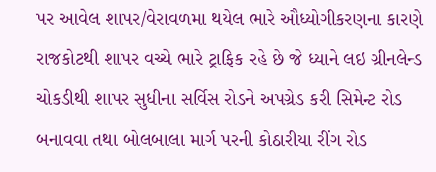પર આવેલ શાપર/વેરાવળમા થયેલ ભારે ઔધ્યોગીકરણના કારણે રાજકોટથી શાપર વચ્ચે ભારે ટ્રાફિક રહે છે જે ધ્યાને લઇ ગ્રીનલેન્ડ ચોકડીથી શાપર સુધીના સર્વિસ રોડને અપગ્રેડ કરી સિમેન્ટ રોડ બનાવવા તથા બોલબાલા માર્ગ પરની કોઠારીયા રીંગ રોડ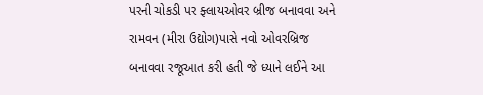પરની ચોકડી પર ફ્લાયઓવર બ્રીજ બનાવવા અને રામવન (મીરા ઉદ્યોગ)પાસે નવો ઓવરબ્રિજ બનાવવા રજૂઆત કરી હતી જે ધ્યાને લઈને આ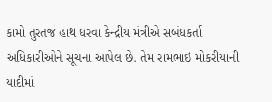કામો તુરતજ હાથ ધરવા કેન્દ્રીય મંત્રીએ સબંધકર્તા અધિકારીઓને સૂચના આપેલ છે. તેમ રામભાઇ મોકરીયાની યાદીમાં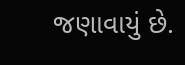જણાવાયું છે.